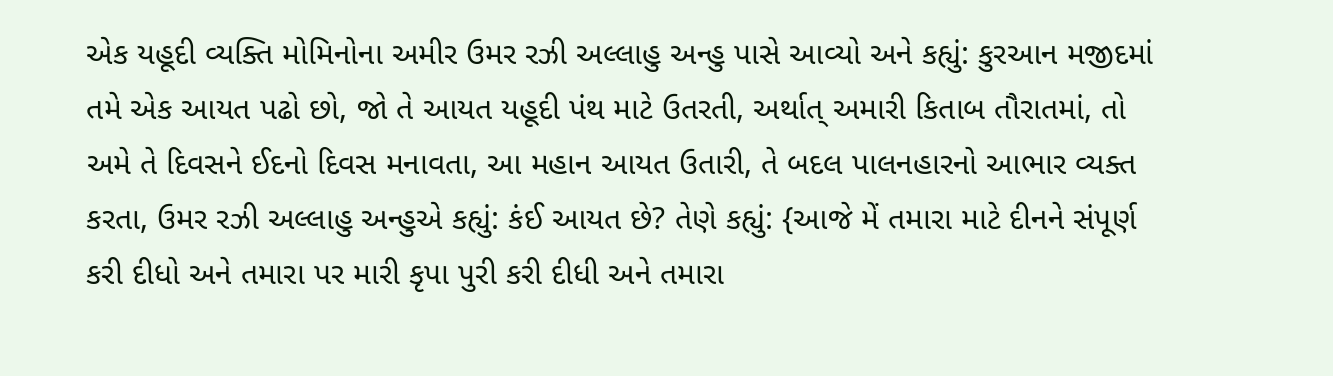એક યહૂદી વ્યક્તિ મોમિનોના અમીર ઉમર રઝી અલ્લાહુ અન્હુ પાસે આવ્યો અને કહ્યું: કુરઆન મજીદમાં તમે એક આયત પઢો છો, જો તે આયત યહૂદી પંથ માટે ઉતરતી, અર્થાત્ અમારી કિતાબ તૌરાતમાં, તો અમે તે દિવસને ઈદનો દિવસ મનાવતા, આ મહાન આયત ઉતારી, તે બદલ પાલનહારનો આભાર વ્યક્ત કરતા, ઉમર રઝી અલ્લાહુ અન્હુએ કહ્યું: કંઈ આયત છે? તેણે કહ્યું: {આજે મેં તમારા માટે દીનને સંપૂર્ણ કરી દીધો અને તમારા પર મારી કૃપા પુરી કરી દીધી અને તમારા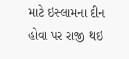માટે ઇસ્લામના દીન હોવા પર રાજી થઇ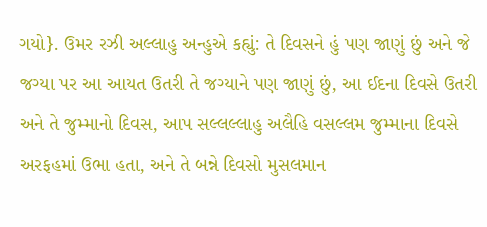ગયો}. ઉમર રઝી અલ્લાહુ અન્હુએ કહ્યું: તે દિવસને હું પણ જાણું છું અને જે જગ્યા પર આ આયત ઉતરી તે જગ્યાને પણ જાણું છું, આ ઈદના દિવસે ઉતરી અને તે જુમ્માનો દિવસ, આપ સલ્લલ્લાહુ અલૈહિ વસલ્લમ જુમ્માના દિવસે અરફહમાં ઉભા હતા, અને તે બન્ને દિવસો મુસલમાન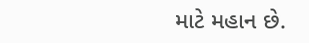માટે મહાન છે.